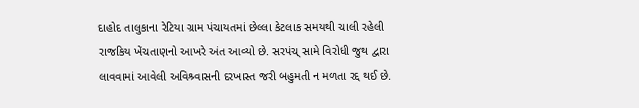દાહોદ તાલુકાના રેટિયા ગ્રામ પંચાયતમાં છેલ્લા કેટલાક સમયથી ચાલી રહેલી રાજકિય ખેંચતાણનો આખરે અંત આવ્યો છે. સરપંચ્ સામે વિરોધી જુથ દ્વારા લાવવામાં આવેલી અવિશ્ર્વાસની દરખાસ્ત જરી બહુમતી ન મળતા રદ્દ થઈ છે.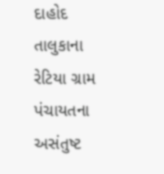દાહોદ તાલુકાના રેટિયા ગ્રામ પંચાયતના અસંતુષ્ટ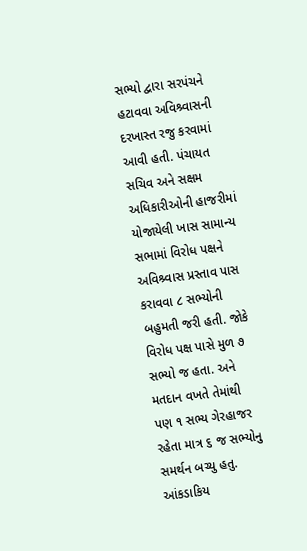સભ્યો દ્વારા સરપંચને હટાવવા અવિશ્ર્વાસની દરખાસ્ત રજુ કરવામાં આવી હતી. પંચાયત સચિવ અને સક્ષમ અધિકારીઓની હાજરીમાં યોજાયેલી ખાસ સામાન્ય સભામાં વિરોધ પક્ષને અવિશ્ર્વાસ પ્રસ્તાવ પાસ કરાવવા ૮ સભ્યોની બહુમતી જરી હતી. જોકે વિરોધ પક્ષ પાસે મુળ ૭ સભ્યો જ હતા. અને મતદાન વખતે તેમાંથી પણ ૧ સભ્ય ગેરહાજર રહેતા માત્ર ૬ જ સભ્યોનુ સમર્થન બચ્યુ હતુ. આંકડાકિય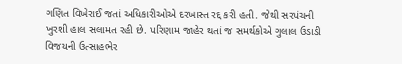ગણિત વિખેરાઈ જતાં અધિકારીઓએ દરખાસ્ત રદ્દ કરી હતી. જેથી સરપંચની ખુરશી હાલ સલામત રહી છે. પરિણામ જાહેર થતાં જ સમર્થકોએ ગુલાલ ઉડાડી વિજયની ઉત્સાહભેર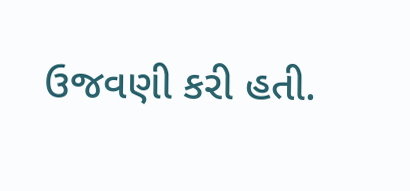ઉજવણી કરી હતી.